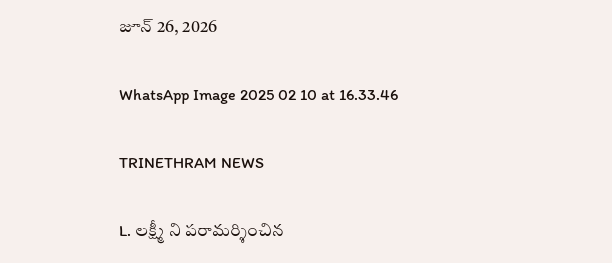జూన్ 26, 2026

WhatsApp Image 2025 02 10 at 16.33.46

TRINETHRAM NEWS

L. లక్ష్మీ ని పరామర్శించిన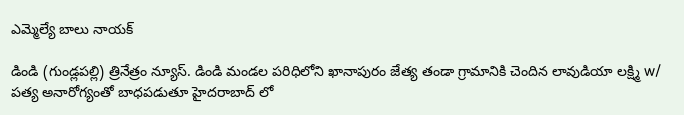ఎమ్మెల్యే బాలు నాయక్

డిండి (గుండ్లపల్లి) త్రినేత్రం న్యూస్. డిండి మండల పరిధిలోని ఖానాపురం జేత్య తండా గ్రామానికి చెందిన లావుడియా లక్ష్మి w/ పత్య అనారోగ్యంతో బాధపడుతూ హైదరాబాద్ లో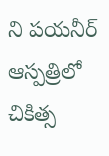ని పయనీర్ ఆస్పత్రిలో చికిత్స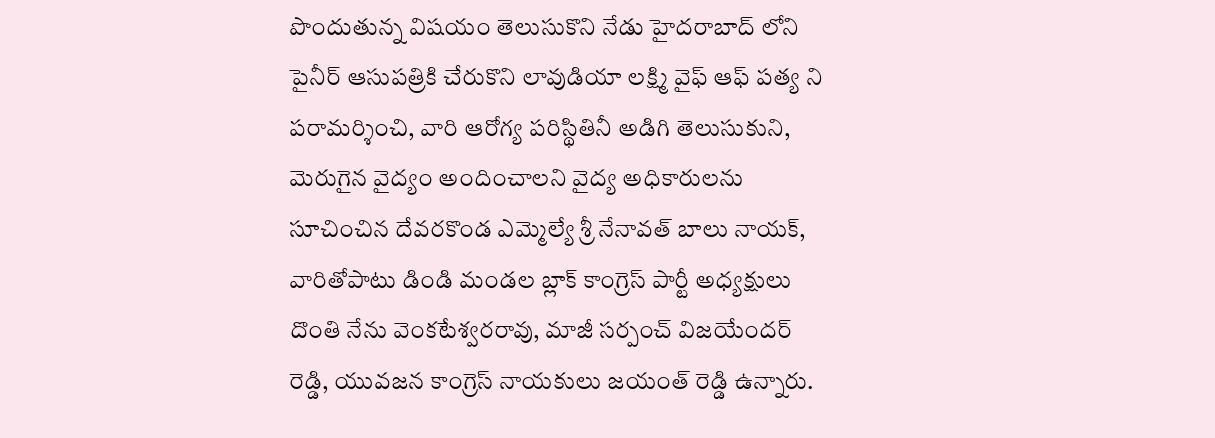పొందుతున్న విషయం తెలుసుకొని నేడు హైదరాబాద్ లోని పైనీర్ ఆసుపత్రికి చేరుకొని లావుడియా లక్ష్మి వైఫ్ ఆఫ్ పత్య ని పరామర్శించి, వారి ఆరోగ్య పరిస్థితినీ అడిగి తెలుసుకుని, మెరుగైన వైద్యం అందించాలని వైద్య అధికారులను సూచించిన దేవరకొండ ఎమ్మెల్యే శ్రీ నేనావత్ బాలు నాయక్, వారితోపాటు డిండి మండల బ్లాక్ కాంగ్రెస్ పార్టీ అధ్యక్షులు దొంతి నేను వెంకటేశ్వరరావు, మాజీ సర్పంచ్ విజయేందర్ రెడ్డి, యువజన కాంగ్రెస్ నాయకులు జయంత్ రెడ్డి ఉన్నారు.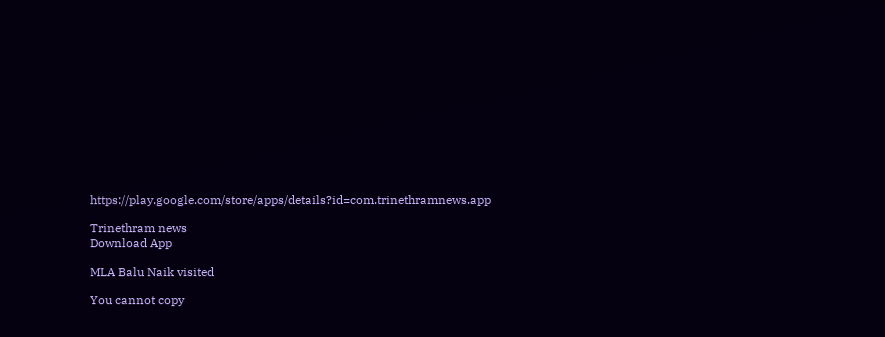https://play.google.com/store/apps/details?id=com.trinethramnews.app

Trinethram news
Download App

MLA Balu Naik visited

You cannot copy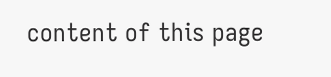content of this page